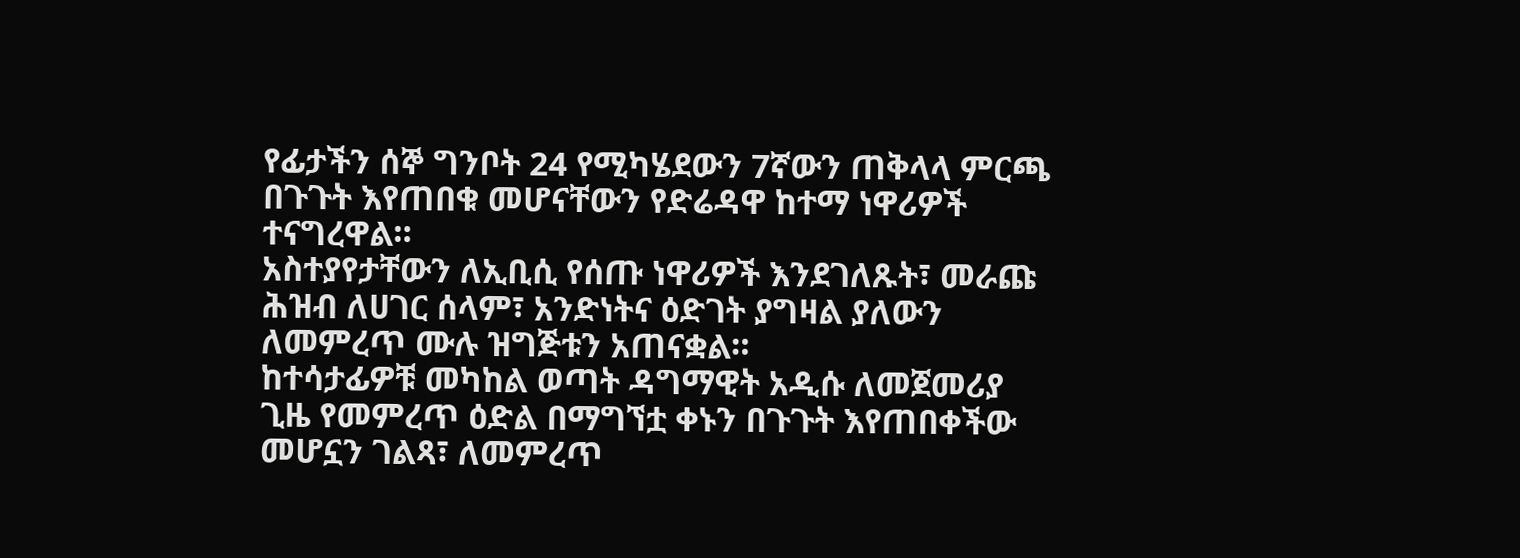የፊታችን ሰኞ ግንቦት 24 የሚካሄደውን 7ኛውን ጠቅላላ ምርጫ በጉጉት እየጠበቁ መሆናቸውን የድሬዳዋ ከተማ ነዋሪዎች ተናግረዋል።
አስተያየታቸውን ለኢቢሲ የሰጡ ነዋሪዎች እንደገለጹት፣ መራጩ ሕዝብ ለሀገር ሰላም፣ አንድነትና ዕድገት ያግዛል ያለውን ለመምረጥ ሙሉ ዝግጅቱን አጠናቋል።
ከተሳታፊዎቹ መካከል ወጣት ዳግማዊት አዲሱ ለመጀመሪያ ጊዜ የመምረጥ ዕድል በማግኘቷ ቀኑን በጉጉት እየጠበቀችው መሆኗን ገልጻ፣ ለመምረጥ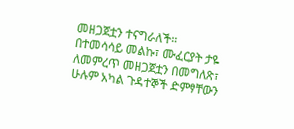መዘጋጀቷን ተናግራለች።
በተመሳሳይ መልኩ፣ ሙፈርያት ታዬ ለመምረጥ መዘጋጀቷን በመግለጽ፣ ሁሉም አካል ጉዳተኞች ድምፃቸውን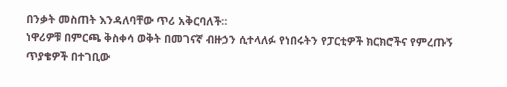በንቃት መስጠት እንዳለባቸው ጥሪ አቅርባለች።
ነዋሪዎቹ በምርጫ ቅስቀሳ ወቅት በመገናኛ ብዙኃን ሲተላለፉ የነበሩትን የፓርቲዎች ክርክሮችና የምረጡኝ ጥያቄዎች በተገቢው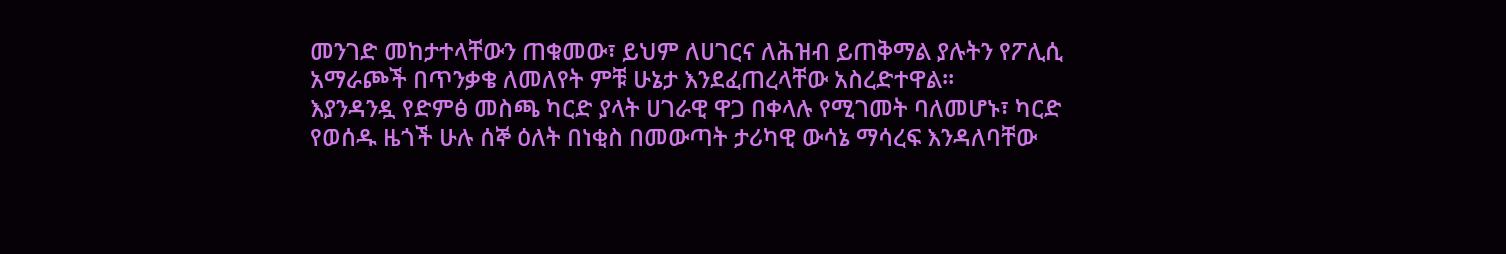መንገድ መከታተላቸውን ጠቁመው፣ ይህም ለሀገርና ለሕዝብ ይጠቅማል ያሉትን የፖሊሲ አማራጮች በጥንቃቄ ለመለየት ምቹ ሁኔታ እንደፈጠረላቸው አስረድተዋል።
እያንዳንዷ የድምፅ መስጫ ካርድ ያላት ሀገራዊ ዋጋ በቀላሉ የሚገመት ባለመሆኑ፣ ካርድ የወሰዱ ዜጎች ሁሉ ሰኞ ዕለት በነቂስ በመውጣት ታሪካዊ ውሳኔ ማሳረፍ እንዳለባቸው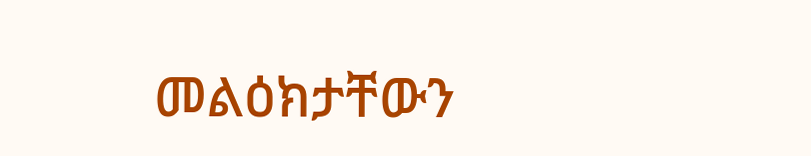መልዕክታቸውን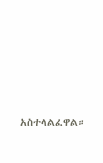አስተላልፈዋል።